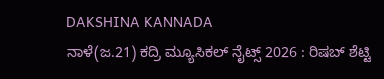DAKSHINA KANNADA
ನಾಳೆ(ಜ.21) ಕದ್ರಿ ಮ್ಯೂಸಿಕಲ್ ನೈಟ್ಸ್ 2026 : ರಿಷಬ್ ಶೆಟ್ಟಿ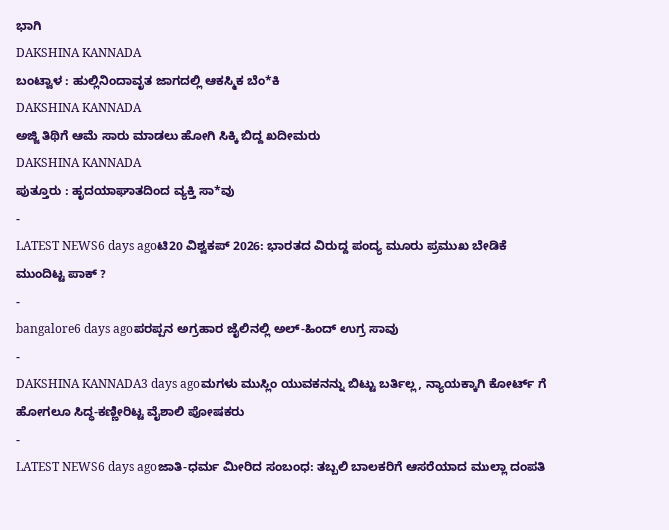ಭಾಗಿ
DAKSHINA KANNADA
ಬಂಟ್ವಾಳ : ಹುಲ್ಲಿನಿಂದಾವೃತ ಜಾಗದಲ್ಲಿ ಆಕಸ್ಮಿಕ ಬೆಂ*ಕಿ
DAKSHINA KANNADA
ಅಜ್ಜಿ ತಿಥಿಗೆ ಆಮೆ ಸಾರು ಮಾಡಲು ಹೋಗಿ ಸಿಕ್ಕಿ ಬಿದ್ದ ಖದೀಮರು
DAKSHINA KANNADA
ಪುತ್ತೂರು : ಹೃದಯಾಘಾತದಿಂದ ವ್ಯಕ್ತಿ ಸಾ*ವು
-
LATEST NEWS6 days agoಟಿ20 ವಿಶ್ವಕಪ್ 2026: ಭಾರತದ ವಿರುದ್ದ ಪಂದ್ಯ ಮೂರು ಪ್ರಮುಖ ಬೇಡಿಕೆ ಮುಂದಿಟ್ಟ ಪಾಕ್ ?
-
bangalore6 days agoಪರಪ್ಪನ ಅಗ್ರಹಾರ ಜೈಲಿನಲ್ಲಿ ಅಲ್-ಹಿಂದ್ ಉಗ್ರ ಸಾವು
-
DAKSHINA KANNADA3 days agoಮಗಳು ಮುಸ್ಲಿಂ ಯುವಕನನ್ನು ಬಿಟ್ಟು ಬರ್ತಿಲ್ಲ, ನ್ಯಾಯಕ್ಕಾಗಿ ಕೋರ್ಟ್ ಗೆ ಹೋಗಲೂ ಸಿದ್ಧ-ಕಣ್ಣೀರಿಟ್ಟ ವೈಶಾಲಿ ಪೋಷಕರು
-
LATEST NEWS6 days agoಜಾತಿ-ಧರ್ಮ ಮೀರಿದ ಸಂಬಂಧ: ತಬ್ಬಲಿ ಬಾಲಕರಿಗೆ ಆಸರೆಯಾದ ಮುಲ್ಲಾ ದಂಪತಿ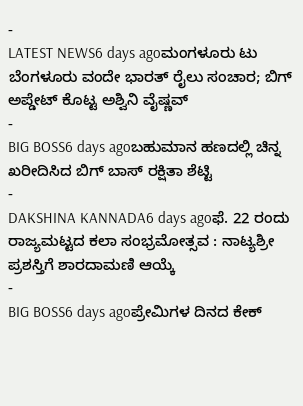-
LATEST NEWS6 days agoಮಂಗಳೂರು ಟು ಬೆಂಗಳೂರು ವಂದೇ ಭಾರತ್ ರೈಲು ಸಂಚಾರ; ಬಿಗ್ ಅಪ್ಡೇಟ್ ಕೊಟ್ಟ ಅಶ್ವಿನಿ ವೈಷ್ಣವ್
-
BIG BOSS6 days agoಬಹುಮಾನ ಹಣದಲ್ಲಿ ಚಿನ್ನ ಖರೀದಿಸಿದ ಬಿಗ್ ಬಾಸ್ ರಕ್ಷಿತಾ ಶೆಟ್ಟಿ
-
DAKSHINA KANNADA6 days agoಫೆ. 22 ರಂದು ರಾಜ್ಯಮಟ್ಟದ ಕಲಾ ಸಂಭ್ರಮೋತ್ಸವ : ನಾಟ್ಯಶ್ರೀ ಪ್ರಶಸ್ತಿಗೆ ಶಾರದಾಮಣಿ ಆಯ್ಕೆ
-
BIG BOSS6 days agoಪ್ರೇಮಿಗಳ ದಿನದ ಕೇಕ್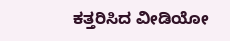ಕತ್ತರಿಸಿದ ವೀಡಿಯೋ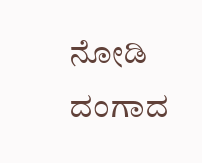ನೋಡಿ ದಂಗಾದ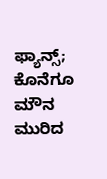ಫ್ಯಾನ್ಸ್; ಕೊನೆಗೂ ಮೌನ ಮುರಿದ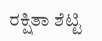ರಕ್ಷಿತಾ ಶೆಟ್ಟಿ